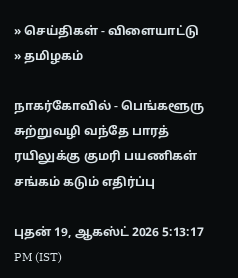» செய்திகள் - விளையாட்டு » தமிழகம்

நாகர்கோவில் - பெங்களூரு சுற்றுவழி வந்தே பாரத் ரயிலுக்கு குமரி பயணிகள் சங்கம் கடும் எதிர்ப்பு

புதன் 19, ஆகஸ்ட் 2026 5:13:17 PM (IST)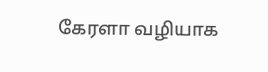கேரளா வழியாக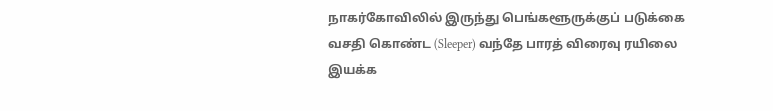நாகர்கோவிலில் இருந்து பெங்களூருக்குப் படுக்கை வசதி கொண்ட (Sleeper) வந்தே பாரத் விரைவு ரயிலை இயக்க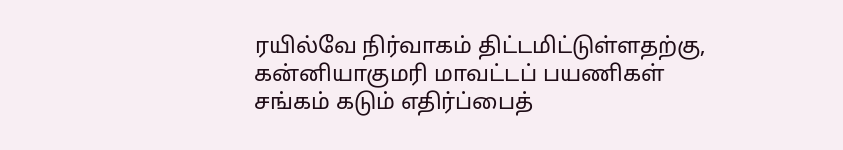ரயில்வே நிர்வாகம் திட்டமிட்டுள்ளதற்கு, கன்னியாகுமரி மாவட்டப் பயணிகள் சங்கம் கடும் எதிர்ப்பைத்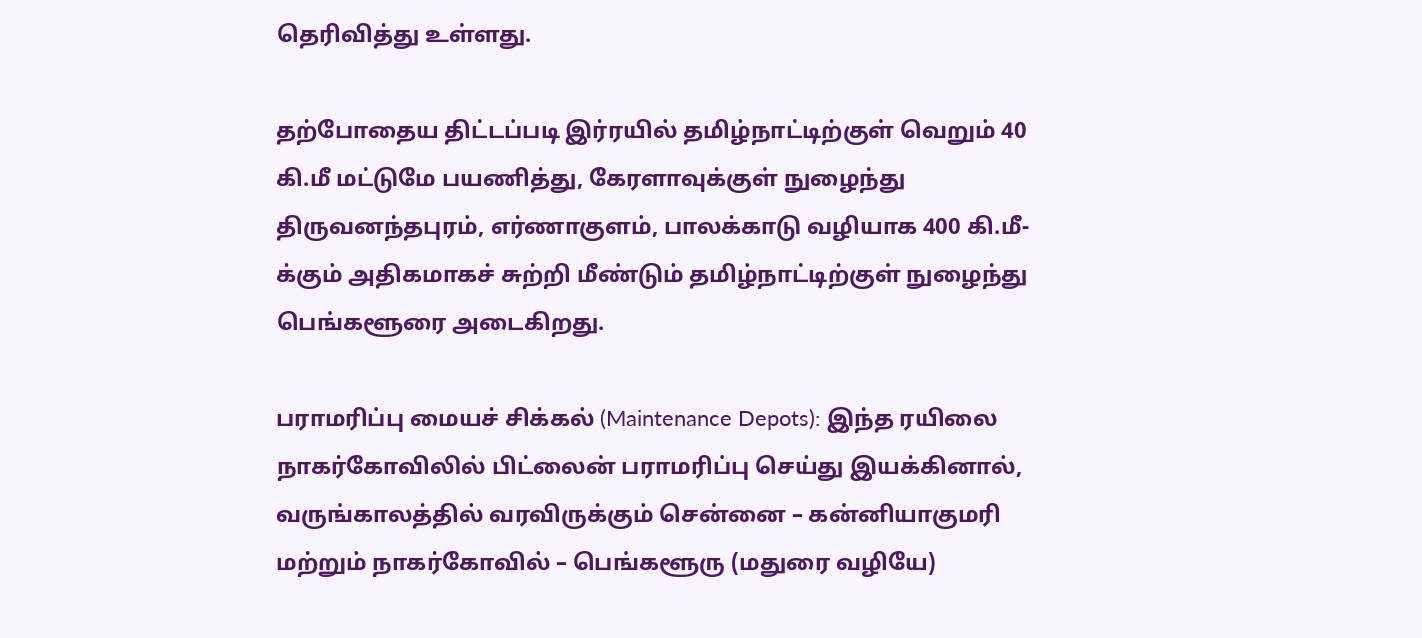தெரிவித்து உள்ளது.

தற்போதைய திட்டப்படி இர்ரயில் தமிழ்நாட்டிற்குள் வெறும் 40 கி.மீ மட்டுமே பயணித்து, கேரளாவுக்குள் நுழைந்து திருவனந்தபுரம், எர்ணாகுளம், பாலக்காடு வழியாக 400 கி.மீ-க்கும் அதிகமாகச் சுற்றி மீண்டும் தமிழ்நாட்டிற்குள் நுழைந்து பெங்களூரை அடைகிறது.

பராமரிப்பு மையச் சிக்கல் (Maintenance Depots): இந்த ரயிலை நாகர்கோவிலில் பிட்லைன் பராமரிப்பு செய்து இயக்கினால், வருங்காலத்தில் வரவிருக்கும் சென்னை – கன்னியாகுமரி மற்றும் நாகர்கோவில் – பெங்களூரு (மதுரை வழியே)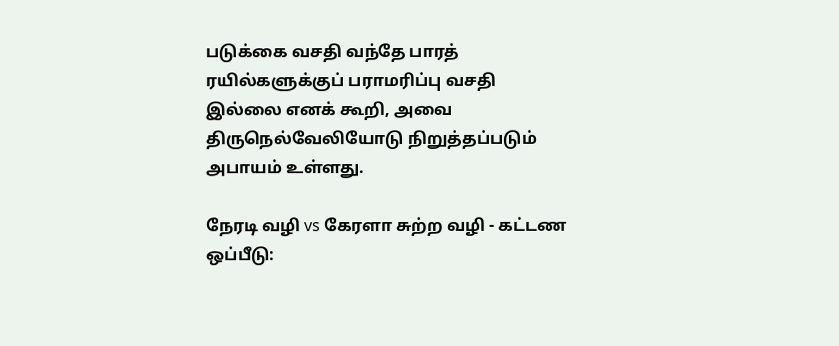படுக்கை வசதி வந்தே பாரத் ரயில்களுக்குப் பராமரிப்பு வசதி இல்லை எனக் கூறி, அவை திருநெல்வேலியோடு நிறுத்தப்படும் அபாயம் உள்ளது.

நேரடி வழி vs கேரளா சுற்ற வழி - கட்டண ஒப்பீடு: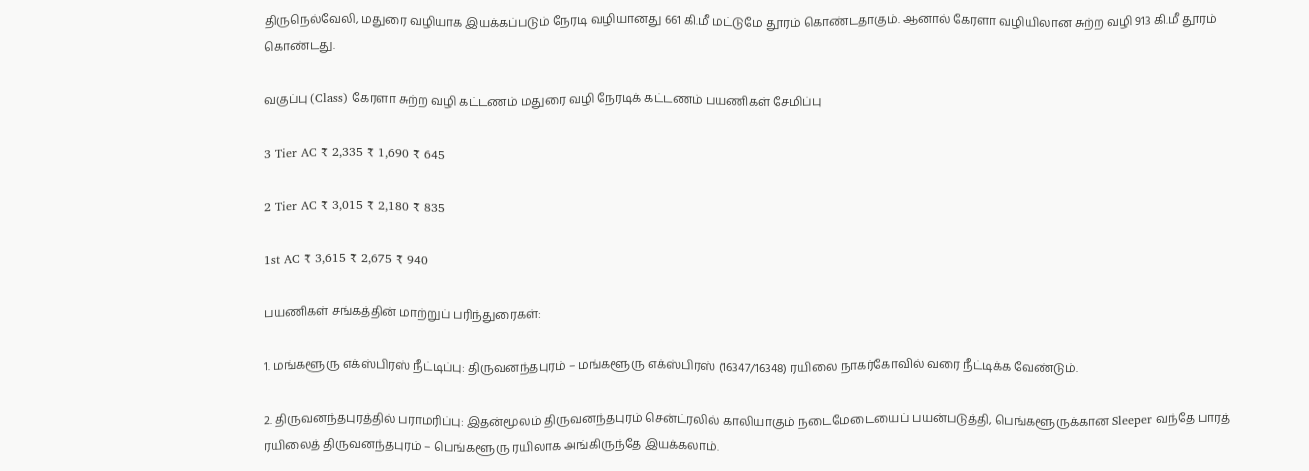திருநெல்வேலி, மதுரை வழியாக இயக்கப்படும் நேரடி வழியானது 661 கி.மீ மட்டுமே தூரம் கொண்டதாகும். ஆனால் கேரளா வழியிலான சுற்ற வழி 913 கி.மீ தூரம் கொண்டது.

வகுப்பு (Class) கேரளா சுற்ற வழி கட்டணம் மதுரை வழி நேரடிக் கட்டணம் பயணிகள் சேமிப்பு

3 Tier AC ₹ 2,335 ₹ 1,690 ₹ 645

2 Tier AC ₹ 3,015 ₹ 2,180 ₹ 835

1st AC ₹ 3,615 ₹ 2,675 ₹ 940

பயணிகள் சங்கத்தின் மாற்றுப் பரிந்துரைகள்:

1. மங்களூரு எக்ஸ்பிரஸ் நீட்டிப்பு: திருவனந்தபுரம் – மங்களூரு எக்ஸ்பிரஸ் (16347/16348) ரயிலை நாகர்கோவில் வரை நீட்டிக்க வேண்டும்.

2. திருவனந்தபுரத்தில் பராமரிப்பு: இதன்மூலம் திருவனந்தபுரம் சென்ட்ரலில் காலியாகும் நடைமேடையைப் பயன்படுத்தி, பெங்களூருக்கான Sleeper வந்தே பாரத் ரயிலைத் திருவனந்தபுரம் – பெங்களூரு ரயிலாக அங்கிருந்தே இயக்கலாம்.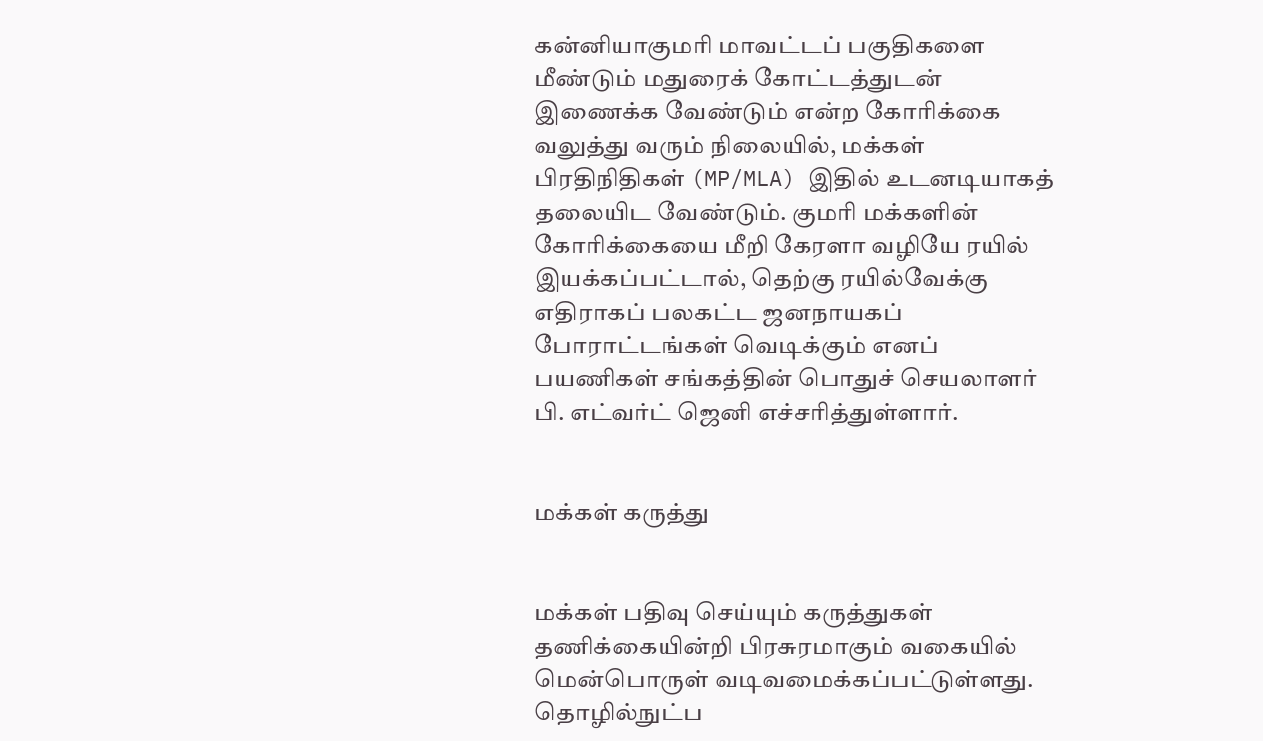கன்னியாகுமரி மாவட்டப் பகுதிகளை மீண்டும் மதுரைக் கோட்டத்துடன் இணைக்க வேண்டும் என்ற கோரிக்கை வலுத்து வரும் நிலையில், மக்கள் பிரதிநிதிகள் (MP/MLA) இதில் உடனடியாகத் தலையிட வேண்டும். குமரி மக்களின் கோரிக்கையை மீறி கேரளா வழியே ரயில் இயக்கப்பட்டால், தெற்கு ரயில்வேக்கு எதிராகப் பலகட்ட ஜனநாயகப் போராட்டங்கள் வெடிக்கும் எனப் பயணிகள் சங்கத்தின் பொதுச் செயலாளர் பி. எட்வர்ட் ஜெனி எச்சரித்துள்ளார்.


மக்கள் கருத்து


மக்கள் பதிவு செய்யும் கருத்துகள் தணிக்கையின்றி பிரசுரமாகும் வகையில் மென்பொருள் வடிவமைக்கப்பட்டுள்ளது. தொழில்நுட்ப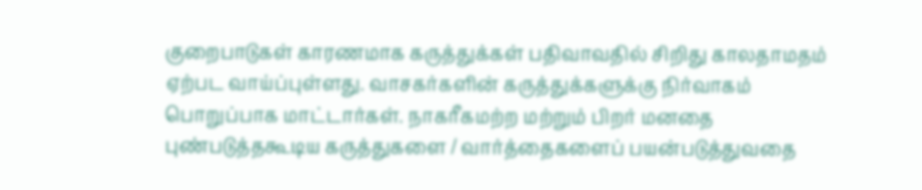குறைபாடுகள் காரணமாக கருத்துக்கள் பதிவாவதில் சிறிது காலதாமதம் ஏற்பட வாய்ப்புள்ளது. வாசகர்களின் கருத்துக்களுக்கு நிர்வாகம் பொறுப்பாக மாட்டார்கள். நாகரீகமற்ற மற்றும் பிறர் மனதை புண்படுத்தகூடிய கருத்துகளை / வார்த்தைகளைப் பயன்படுத்துவதை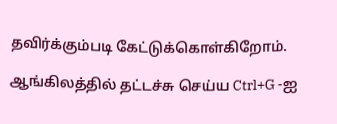தவிர்க்கும்படி கேட்டுக்கொள்கிறோம்.

ஆங்கிலத்தில் தட்டச்சு செய்ய Ctrl+G -ஐ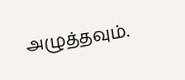அழுத்தவும்.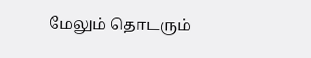மேலும் தொடரும்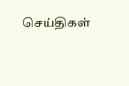செய்திகள்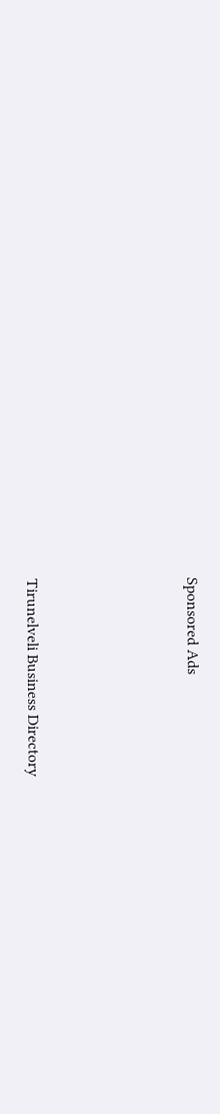Sponsored Ads




Tirunelveli Business Directory